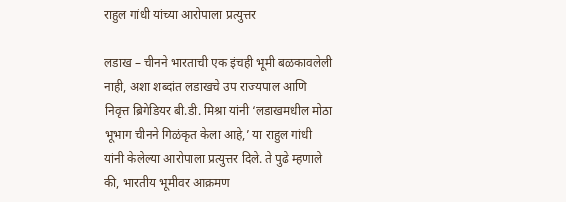राहुल गांधी यांच्या आरोपाला प्रत्युत्तर

लडाख – चीनने भारताची एक इंचही भूमी बळकावलेली नाही, अशा शब्दांत लडाखचे उप राज्यपाल आणि निवृत्त ब्रिगेडियर बी.डी. मिश्रा यांनी ‘लडाखमधील मोठा भूभाग चीनने गिळंकृत केला आहे,’ या राहुल गांधी यांनी केलेल्या आरोपाला प्रत्युत्तर दिले. ते पुढे म्हणाले की, भारतीय भूमीवर आक्रमण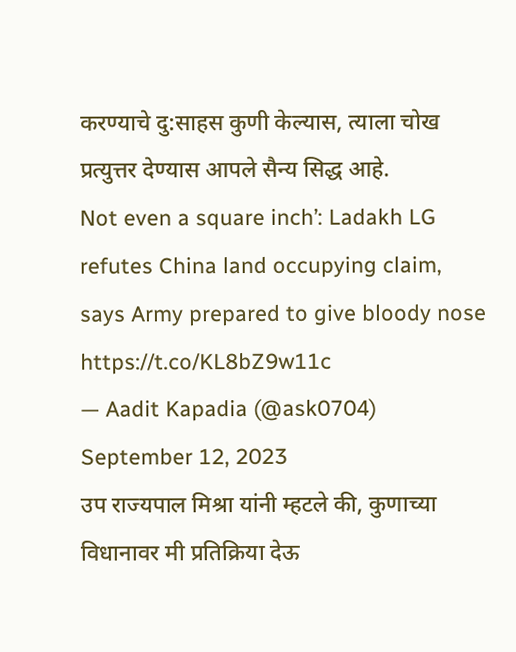करण्याचे दु:साहस कुणी केल्यास, त्याला चोख प्रत्युत्तर देण्यास आपले सैन्य सिद्ध आहे.
Not even a square inch’: Ladakh LG refutes China land occupying claim, says Army prepared to give bloody nose https://t.co/KL8bZ9w11c
— Aadit Kapadia (@ask0704) September 12, 2023
उप राज्यपाल मिश्रा यांनी म्हटले की, कुणाच्या विधानावर मी प्रतिक्रिया देऊ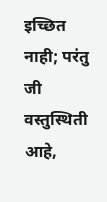इच्छित नाही; परंतु जी वस्तुस्थिती आहे,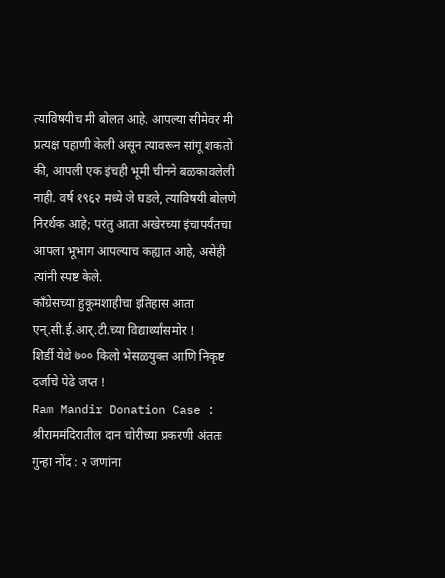त्याविषयीच मी बोलत आहे. आपल्या सीमेवर मी प्रत्यक्ष पहाणी केली असून त्यावरून सांगू शकतो की, आपली एक इंचही भूमी चीनने बळकावलेली नाही. वर्ष १९६२ मध्ये जे घडले, त्याविषयी बोलणे निरर्थक आहे; परंतु आता अखेरच्या इंचापर्यंतचा आपला भूभाग आपल्याच कह्यात आहे, असेही त्यांनी स्पष्ट केले.
काँग्रेसच्या हुकूमशाहीचा इतिहास आता एन्.सी.ई.आर्.टी.च्या विद्यार्थ्यांसमोर !
शिर्डी येथे ७०० किलो भेसळयुक्त आणि निकृष्ट दर्जाचे पेढे जप्त !
Ram Mandir Donation Case : श्रीराममंदिरातील दान चोरीच्या प्रकरणी अंततः गुन्हा नोंद : २ जणांना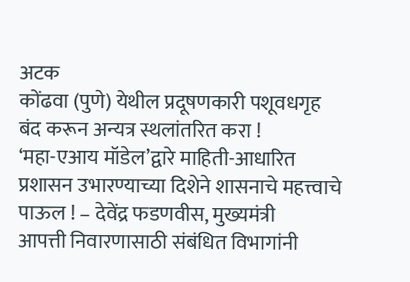अटक
कोंढवा (पुणे) येथील प्रदूषणकारी पशूवधगृह बंद करून अन्यत्र स्थलांतरित करा !
‘महा-एआय मॉडेल’द्वारे माहिती-आधारित प्रशासन उभारण्याच्या दिशेने शासनाचे महत्त्वाचे पाऊल ! – देवेंद्र फडणवीस, मुख्यमंत्री
आपत्ती निवारणासाठी संबंधित विभागांनी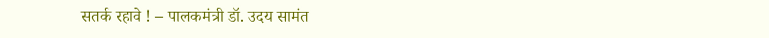सतर्क रहावे ! – पालकमंत्री डॉ. उदय सामंत